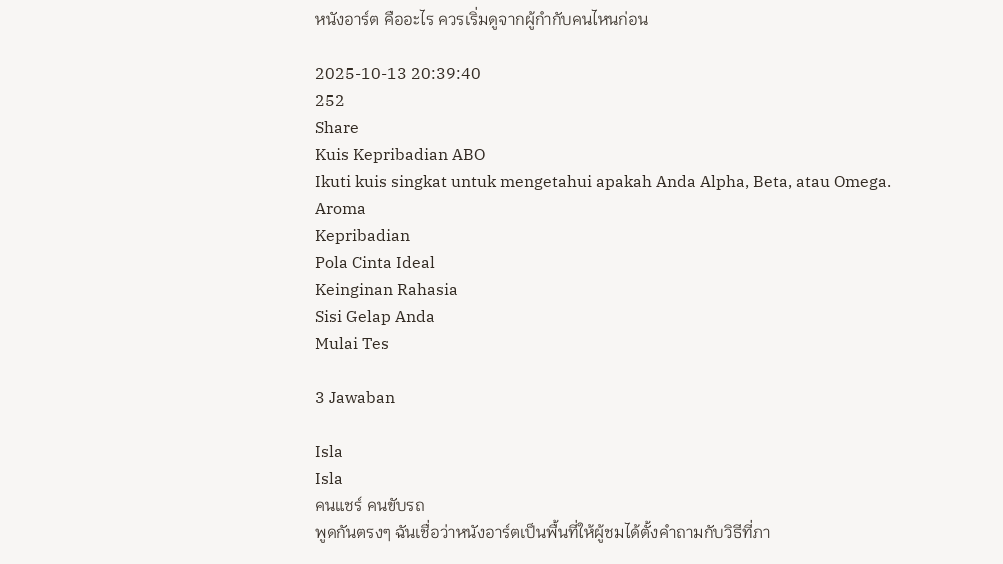หนังอาร์ต คืออะไร ควรเริ่มดูจากผู้กำกับคนไหนก่อน

2025-10-13 20:39:40
252
Share
Kuis Kepribadian ABO
Ikuti kuis singkat untuk mengetahui apakah Anda Alpha, Beta, atau Omega.
Aroma
Kepribadian
Pola Cinta Ideal
Keinginan Rahasia
Sisi Gelap Anda
Mulai Tes

3 Jawaban

Isla
Isla
คนแชร์ คนขับรถ
พูดกันตรงๆ ฉันเชื่อว่าหนังอาร์ตเป็นพื้นที่ให้ผู้ชมได้ตั้งคำถามกับวิธีที่ภา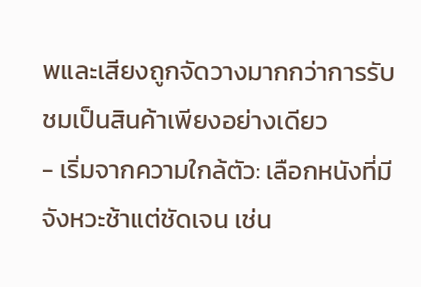พและเสียงถูกจัดวางมากกว่าการรับชมเป็นสินค้าเพียงอย่างเดียว
- เริ่มจากความใกล้ตัว: เลือกหนังที่มีจังหวะช้าแต่ชัดเจน เช่น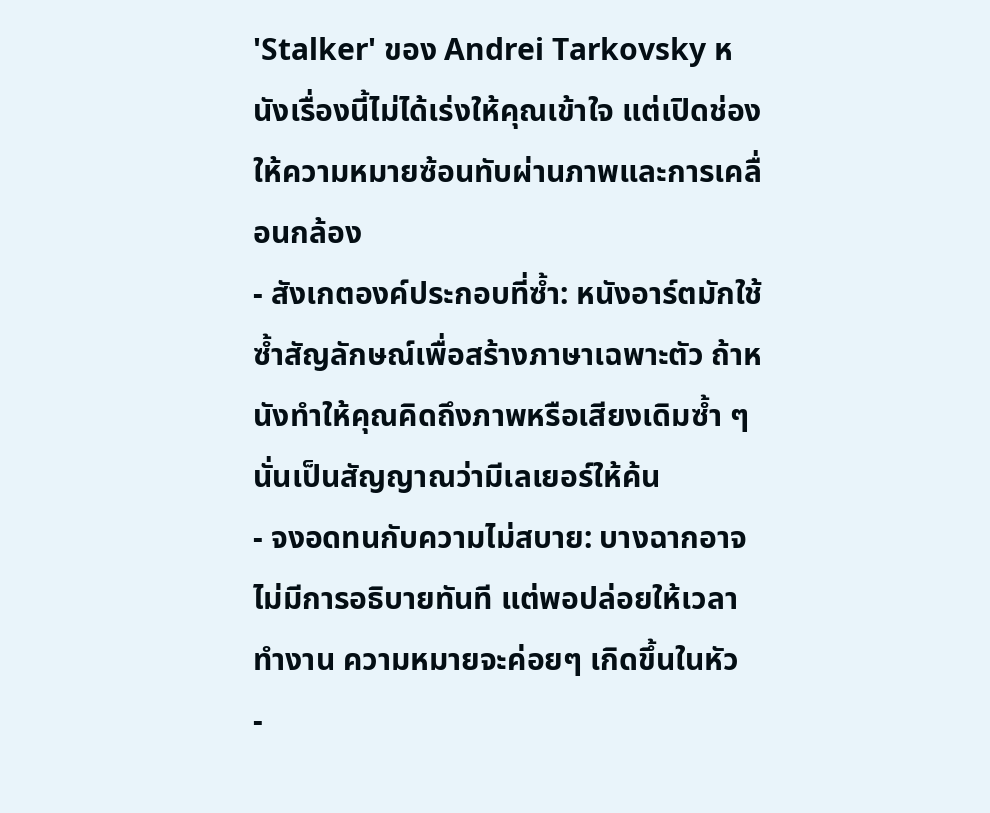'Stalker' ของ Andrei Tarkovsky หนังเรื่องนี้ไม่ได้เร่งให้คุณเข้าใจ แต่เปิดช่องให้ความหมายซ้อนทับผ่านภาพและการเคลื่อนกล้อง
- สังเกตองค์ประกอบที่ซ้ำ: หนังอาร์ตมักใช้ซ้ำสัญลักษณ์เพื่อสร้างภาษาเฉพาะตัว ถ้าหนังทำให้คุณคิดถึงภาพหรือเสียงเดิมซ้ำ ๆ นั่นเป็นสัญญาณว่ามีเลเยอร์ให้ค้น
- จงอดทนกับความไม่สบาย: บางฉากอาจไม่มีการอธิบายทันที แต่พอปล่อยให้เวลาทำงาน ความหมายจะค่อยๆ เกิดขึ้นในหัว
-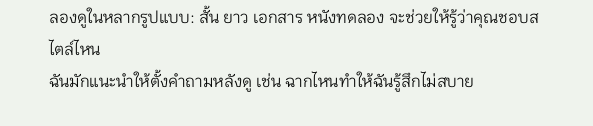ลองดูในหลากรูปแบบ: สั้น ยาว เอกสาร หนังทดลอง จะช่วยให้รู้ว่าคุณชอบสไตล์ไหน
ฉันมักแนะนำให้ตั้งคำถามหลังดู เช่น ฉากไหนทำให้ฉันรู้สึกไม่สบาย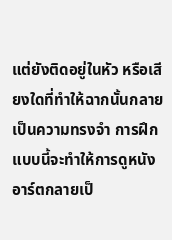แต่ยังติดอยู่ในหัว หรือเสียงใดที่ทำให้ฉากนั้นกลายเป็นความทรงจำ การฝึกแบบนี้จะทำให้การดูหนังอาร์ตกลายเป็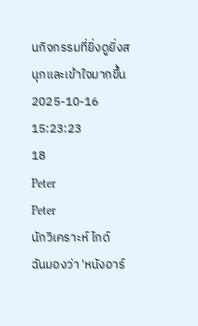นกิจกรรมที่ยิ่งดูยิ่งสนุกและเข้าใจมากขึ้น
2025-10-16 15:23:23
18
Peter
Peter
นักวิเคราะห์ ไกด์
ฉันมองว่า 'หนังอาร์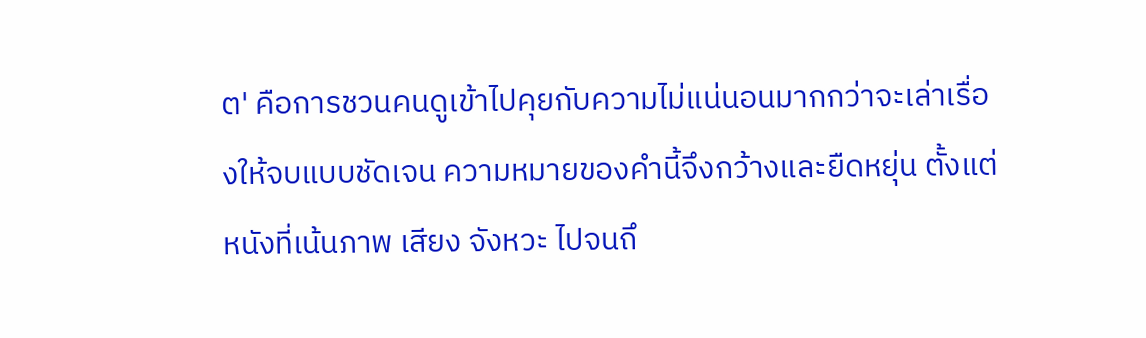ต' คือการชวนคนดูเข้าไปคุยกับความไม่แน่นอนมากกว่าจะเล่าเรื่องให้จบแบบชัดเจน ความหมายของคำนี้จึงกว้างและยืดหยุ่น ตั้งแต่หนังที่เน้นภาพ เสียง จังหวะ ไปจนถึ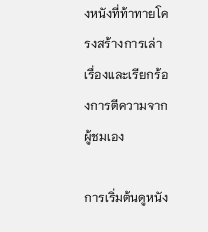งหนังที่ท้าทายโครงสร้างการเล่าเรื่องและเรียกร้องการตีความจากผู้ชมเอง

การเริ่มต้นดูหนัง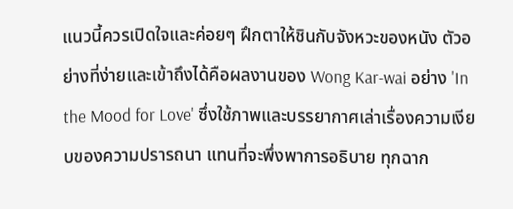แนวนี้ควรเปิดใจและค่อยๆ ฝึกตาให้ชินกับจังหวะของหนัง ตัวอย่างที่ง่ายและเข้าถึงได้คือผลงานของ Wong Kar-wai อย่าง 'In the Mood for Love' ซึ่งใช้ภาพและบรรยากาศเล่าเรื่องความเงียบของความปรารถนา แทนที่จะพึ่งพาการอธิบาย ทุกฉาก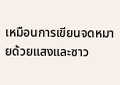เหมือนการเขียนจดหมายด้วยแสงและซาว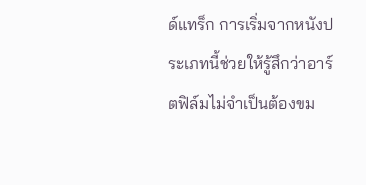ด์แทร็ก การเริ่มจากหนังประเภทนี้ช่วยให้รู้สึกว่าอาร์ตฟิล์มไม่จำเป็นต้องขม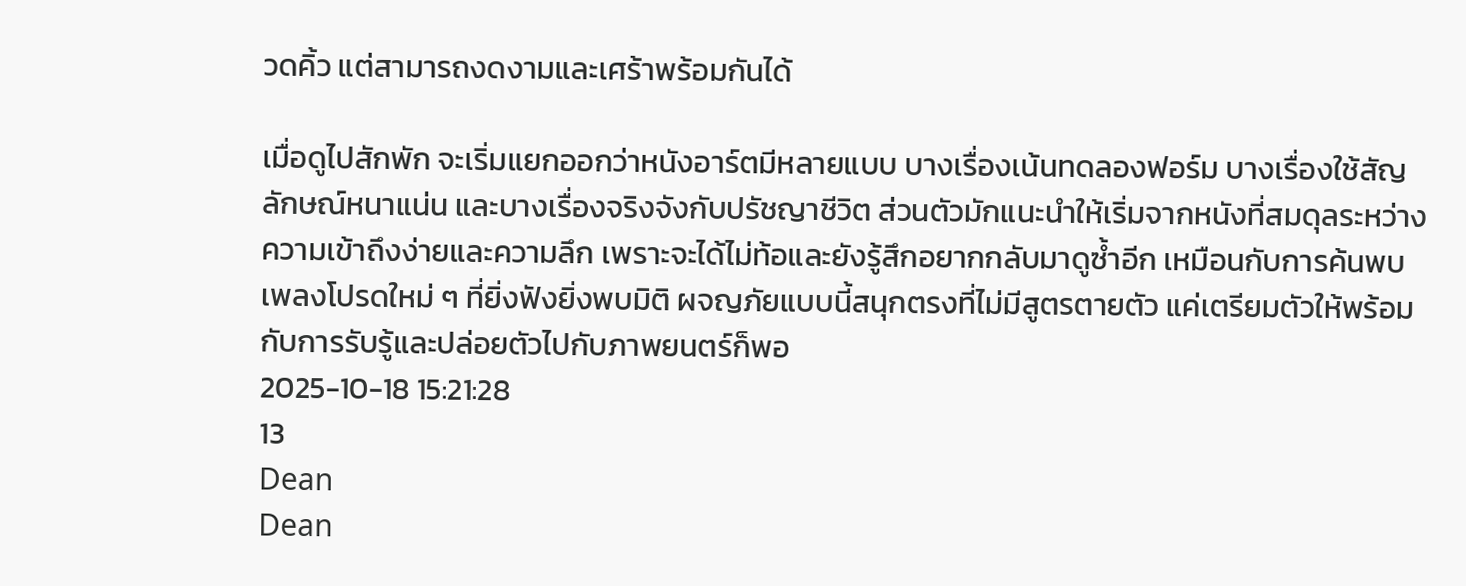วดคิ้ว แต่สามารถงดงามและเศร้าพร้อมกันได้

เมื่อดูไปสักพัก จะเริ่มแยกออกว่าหนังอาร์ตมีหลายแบบ บางเรื่องเน้นทดลองฟอร์ม บางเรื่องใช้สัญลักษณ์หนาแน่น และบางเรื่องจริงจังกับปรัชญาชีวิต ส่วนตัวมักแนะนำให้เริ่มจากหนังที่สมดุลระหว่างความเข้าถึงง่ายและความลึก เพราะจะได้ไม่ท้อและยังรู้สึกอยากกลับมาดูซ้ำอีก เหมือนกับการค้นพบเพลงโปรดใหม่ ๆ ที่ยิ่งฟังยิ่งพบมิติ ผจญภัยแบบนี้สนุกตรงที่ไม่มีสูตรตายตัว แค่เตรียมตัวให้พร้อมกับการรับรู้และปล่อยตัวไปกับภาพยนตร์ก็พอ
2025-10-18 15:21:28
13
Dean
Dean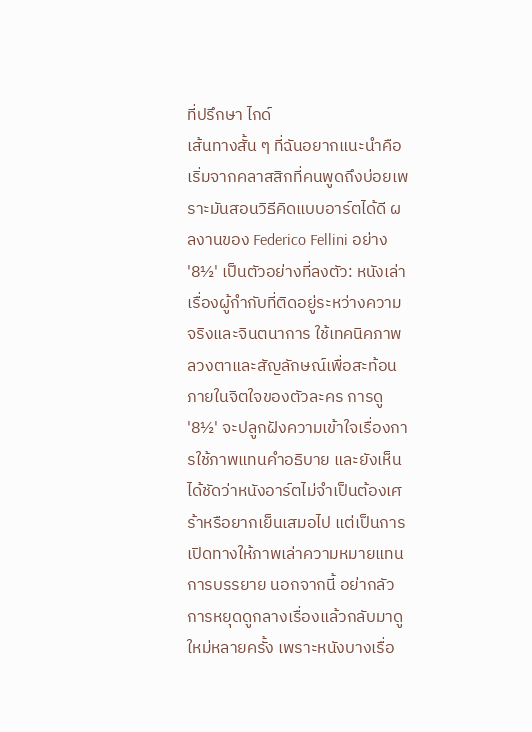ที่ปรึกษา ไกด์
เส้นทางสั้น ๆ ที่ฉันอยากแนะนำคือเริ่มจากคลาสสิกที่คนพูดถึงบ่อยเพราะมันสอนวิธีคิดแบบอาร์ตได้ดี ผลงานของ Federico Fellini อย่าง '8½' เป็นตัวอย่างที่ลงตัว: หนังเล่าเรื่องผู้กำกับที่ติดอยู่ระหว่างความจริงและจินตนาการ ใช้เทคนิคภาพลวงตาและสัญลักษณ์เพื่อสะท้อนภายในจิตใจของตัวละคร การดู '8½' จะปลูกฝังความเข้าใจเรื่องการใช้ภาพแทนคำอธิบาย และยังเห็นได้ชัดว่าหนังอาร์ตไม่จำเป็นต้องเศร้าหรือยากเย็นเสมอไป แต่เป็นการเปิดทางให้ภาพเล่าความหมายแทนการบรรยาย นอกจากนี้ อย่ากลัวการหยุดดูกลางเรื่องแล้วกลับมาดูใหม่หลายครั้ง เพราะหนังบางเรื่อ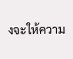งจะให้ความ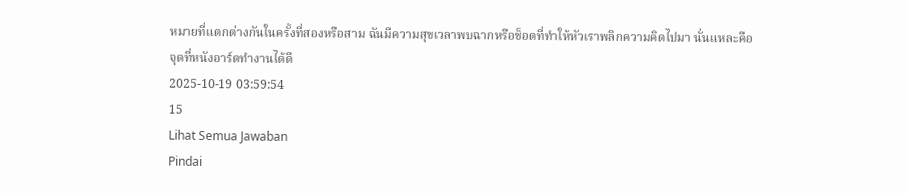หมายที่แตกต่างกันในครั้งที่สองหรือสาม ฉันมีความสุขเวลาพบฉากหรือช็อตที่ทำให้หัวเราพลิกความคิดไปมา นั่นแหละคือจุดที่หนังอาร์ตทำงานได้ดี
2025-10-19 03:59:54
15
Lihat Semua Jawaban
Pindai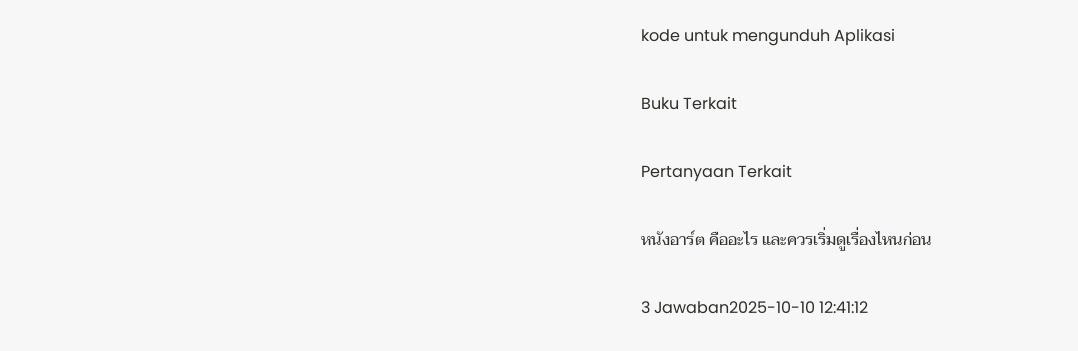kode untuk mengunduh Aplikasi

Buku Terkait

Pertanyaan Terkait

หนังอาร์ต คืออะไร และควรเริ่มดูเรื่องไหนก่อน

3 Jawaban2025-10-10 12:41:12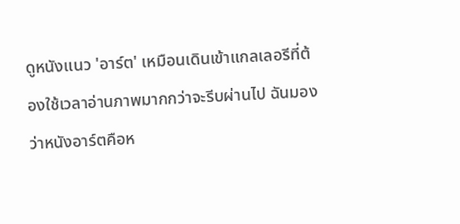ดูหนังแนว 'อาร์ต' เหมือนเดินเข้าแกลเลอรีที่ต้องใช้เวลาอ่านภาพมากกว่าจะรีบผ่านไป ฉันมองว่าหนังอาร์ตคือห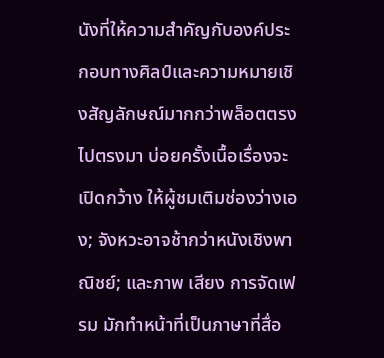นังที่ให้ความสำคัญกับองค์ประกอบทางศิลป์และความหมายเชิงสัญลักษณ์มากกว่าพล็อตตรงไปตรงมา บ่อยครั้งเนื้อเรื่องจะเปิดกว้าง ให้ผู้ชมเติมช่องว่างเอง; จังหวะอาจช้ากว่าหนังเชิงพาณิชย์; และภาพ เสียง การจัดเฟรม มักทำหน้าที่เป็นภาษาที่สื่อ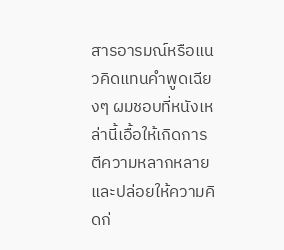สารอารมณ์หรือแนวคิดแทนคำพูดเฉียงๆ ผมชอบที่หนังเหล่านี้เอื้อให้เกิดการตีความหลากหลายและปล่อยให้ความคิดก่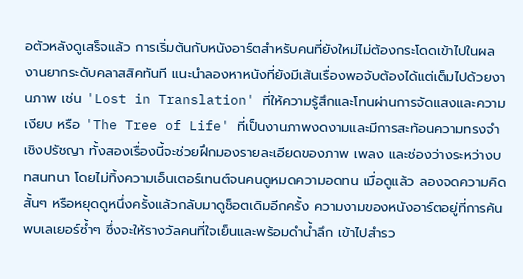อตัวหลังดูเสร็จแล้ว การเริ่มต้นกับหนังอาร์ตสำหรับคนที่ยังใหม่ไม่ต้องกระโดดเข้าไปในผลงานยากระดับคลาสสิคทันที แนะนำลองหาหนังที่ยังมีเส้นเรื่องพอจับต้องได้แต่เต็มไปด้วยงานภาพ เช่น 'Lost in Translation' ที่ให้ความรู้สึกและโทนผ่านการจัดแสงและความเงียบ หรือ 'The Tree of Life' ที่เป็นงานภาพงดงามและมีการสะท้อนความทรงจำเชิงปรัชญา ทั้งสองเรื่องนี้จะช่วยฝึกมองรายละเอียดของภาพ เพลง และช่องว่างระหว่างบทสนทนา โดยไม่ทิ้งความเอ็นเตอร์เทนต์จนคนดูหมดความอดทน เมื่อดูแล้ว ลองจดความคิดสั้นๆ หรือหยุดดูหนึ่งครั้งแล้วกลับมาดูช็อตเดิมอีกครั้ง ความงามของหนังอาร์ตอยู่ที่การค้นพบเลเยอร์ซ้ำๆ ซึ่งจะให้รางวัลคนที่ใจเย็นและพร้อมดำน้ำลึก เข้าไปสำรว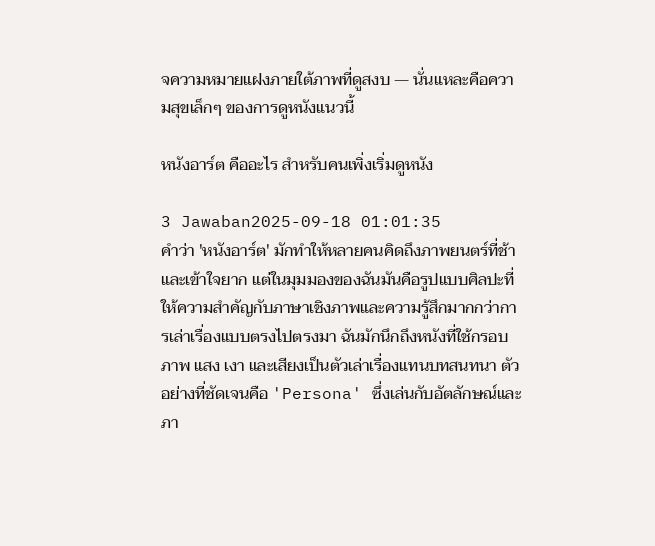จความหมายแฝงภายใต้ภาพที่ดูสงบ — นั่นแหละคือความสุขเล็กๆ ของการดูหนังแนวนี้

หนังอาร์ต คืออะไร สำหรับคนเพิ่งเริ่มดูหนัง

3 Jawaban2025-09-18 01:01:35
คำว่า 'หนังอาร์ต' มักทำให้หลายคนคิดถึงภาพยนตร์ที่ช้าและเข้าใจยาก แต่ในมุมมองของฉันมันคือรูปแบบศิลปะที่ให้ความสำคัญกับภาษาเชิงภาพและความรู้สึกมากกว่าการเล่าเรื่องแบบตรงไปตรงมา ฉันมักนึกถึงหนังที่ใช้กรอบภาพ แสง เงา และเสียงเป็นตัวเล่าเรื่องแทนบทสนทนา ตัวอย่างที่ชัดเจนคือ 'Persona' ซึ่งเล่นกับอัตลักษณ์และภา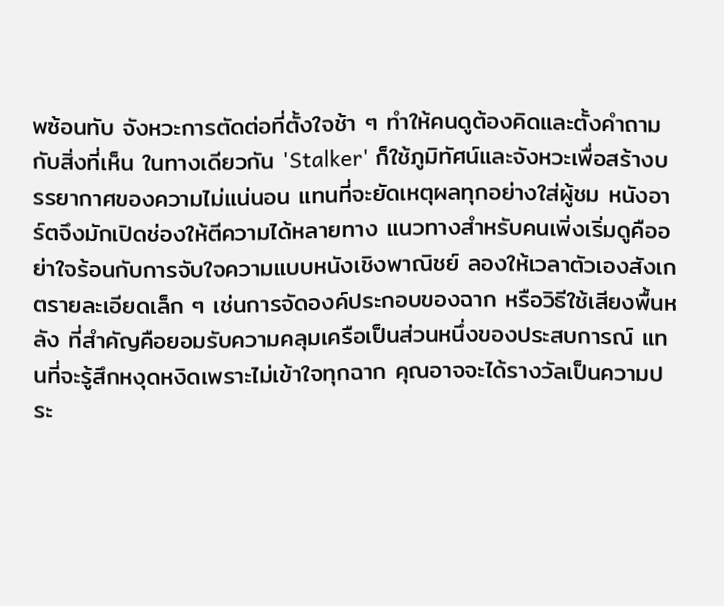พซ้อนทับ จังหวะการตัดต่อที่ตั้งใจช้า ๆ ทำให้คนดูต้องคิดและตั้งคำถามกับสิ่งที่เห็น ในทางเดียวกัน 'Stalker' ก็ใช้ภูมิทัศน์และจังหวะเพื่อสร้างบรรยากาศของความไม่แน่นอน แทนที่จะยัดเหตุผลทุกอย่างใส่ผู้ชม หนังอาร์ตจึงมักเปิดช่องให้ตีความได้หลายทาง แนวทางสำหรับคนเพิ่งเริ่มดูคืออย่าใจร้อนกับการจับใจความแบบหนังเชิงพาณิชย์ ลองให้เวลาตัวเองสังเกตรายละเอียดเล็ก ๆ เช่นการจัดองค์ประกอบของฉาก หรือวิธีใช้เสียงพื้นหลัง ที่สำคัญคือยอมรับความคลุมเครือเป็นส่วนหนึ่งของประสบการณ์ แทนที่จะรู้สึกหงุดหงิดเพราะไม่เข้าใจทุกฉาก คุณอาจจะได้รางวัลเป็นความประ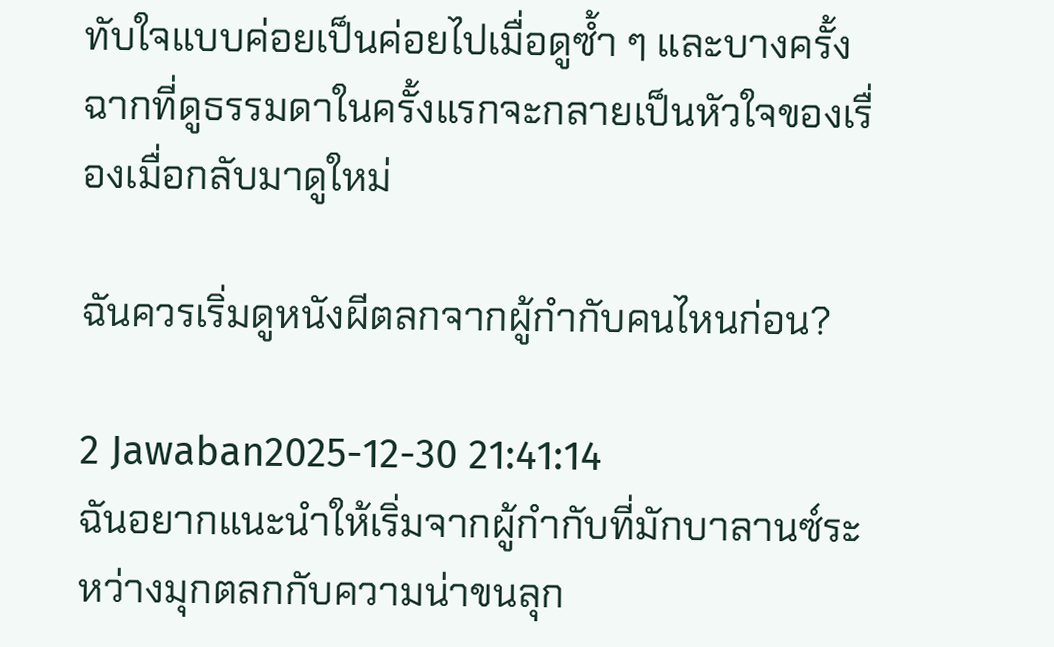ทับใจแบบค่อยเป็นค่อยไปเมื่อดูซ้ำ ๆ และบางครั้งฉากที่ดูธรรมดาในครั้งแรกจะกลายเป็นหัวใจของเรื่องเมื่อกลับมาดูใหม่

ฉันควรเริ่มดูหนังผีตลกจากผู้กำกับคนไหนก่อน?

2 Jawaban2025-12-30 21:41:14
ฉันอยากแนะนำให้เริ่มจากผู้กำกับที่มักบาลานซ์ระหว่างมุกตลกกับความน่าขนลุก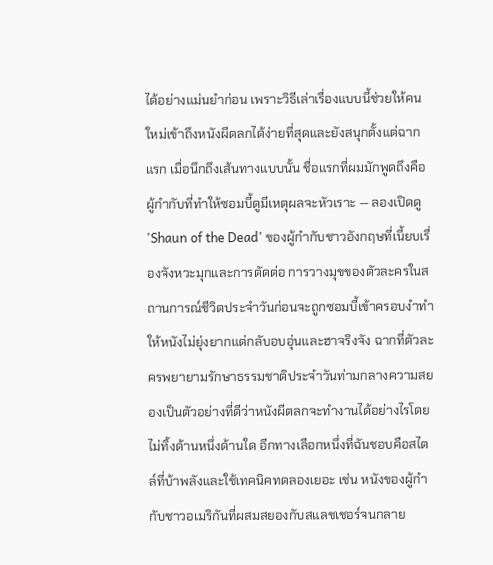ได้อย่างแม่นยำก่อน เพราะวิธีเล่าเรื่องแบบนี้ช่วยให้คนใหม่เข้าถึงหนังผีตลกได้ง่ายที่สุดและยังสนุกตั้งแต่ฉากแรก เมื่อนึกถึงเส้นทางแบบนั้น ชื่อแรกที่ผมมักพูดถึงคือผู้กำกับที่ทำให้ซอมบี้ดูมีเหตุผลจะหัวเราะ — ลองเปิดดู 'Shaun of the Dead' ของผู้กำกับชาวอังกฤษที่เนี้ยบเรื่องจังหวะมุกและการตัดต่อ การวางมุขของตัวละครในสถานการณ์ชีวิตประจำวันก่อนจะถูกซอมบี้เข้าครอบงำทำให้หนังไม่ยุ่งยากแต่กลับอบอุ่นและฮาจริงจัง ฉากที่ตัวละครพยายามรักษาธรรมชาติประจำวันท่ามกลางความสยองเป็นตัวอย่างที่ดีว่าหนังผีตลกจะทำงานได้อย่างไรโดยไม่ทิ้งด้านหนึ่งด้านใด อีกทางเลือกหนึ่งที่ฉันชอบคือสไตล์ที่บ้าพลังและใช้เทคนิคทดลองเยอะ เช่น หนังของผู้กำกับชาวอเมริกันที่ผสมสยองกับสแลชเชอร์จนกลาย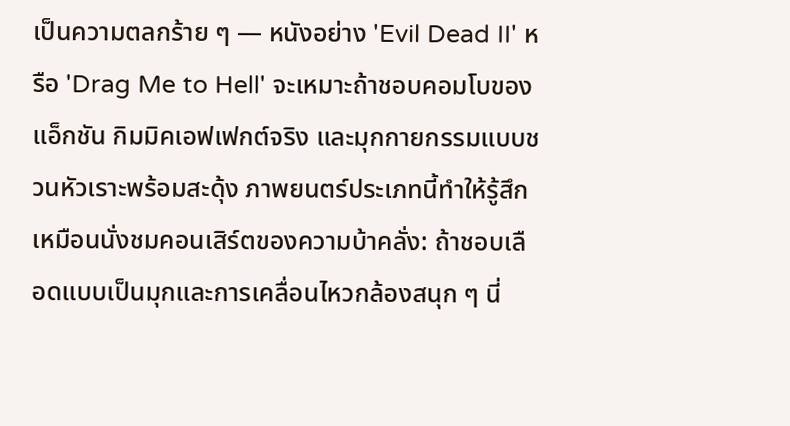เป็นความตลกร้าย ๆ — หนังอย่าง 'Evil Dead II' หรือ 'Drag Me to Hell' จะเหมาะถ้าชอบคอมโบของแอ็กชัน กิมมิคเอฟเฟกต์จริง และมุกกายกรรมแบบชวนหัวเราะพร้อมสะดุ้ง ภาพยนตร์ประเภทนี้ทำให้รู้สึกเหมือนนั่งชมคอนเสิร์ตของความบ้าคลั่ง: ถ้าชอบเลือดแบบเป็นมุกและการเคลื่อนไหวกล้องสนุก ๆ นี่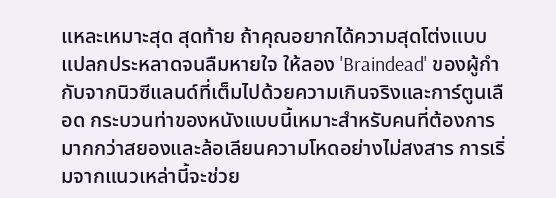แหละเหมาะสุด สุดท้าย ถ้าคุณอยากได้ความสุดโต่งแบบแปลกประหลาดจนลืมหายใจ ให้ลอง 'Braindead' ของผู้กำกับจากนิวซีแลนด์ที่เต็มไปด้วยความเกินจริงและการ์ตูนเลือด กระบวนท่าของหนังแบบนี้เหมาะสำหรับคนที่ต้องการมากกว่าสยองและล้อเลียนความโหดอย่างไม่สงสาร การเริ่มจากแนวเหล่านี้จะช่วย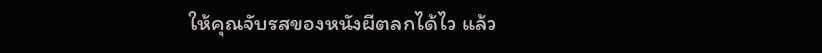ให้คุณจับรสของหนังผีตลกได้ไว แล้ว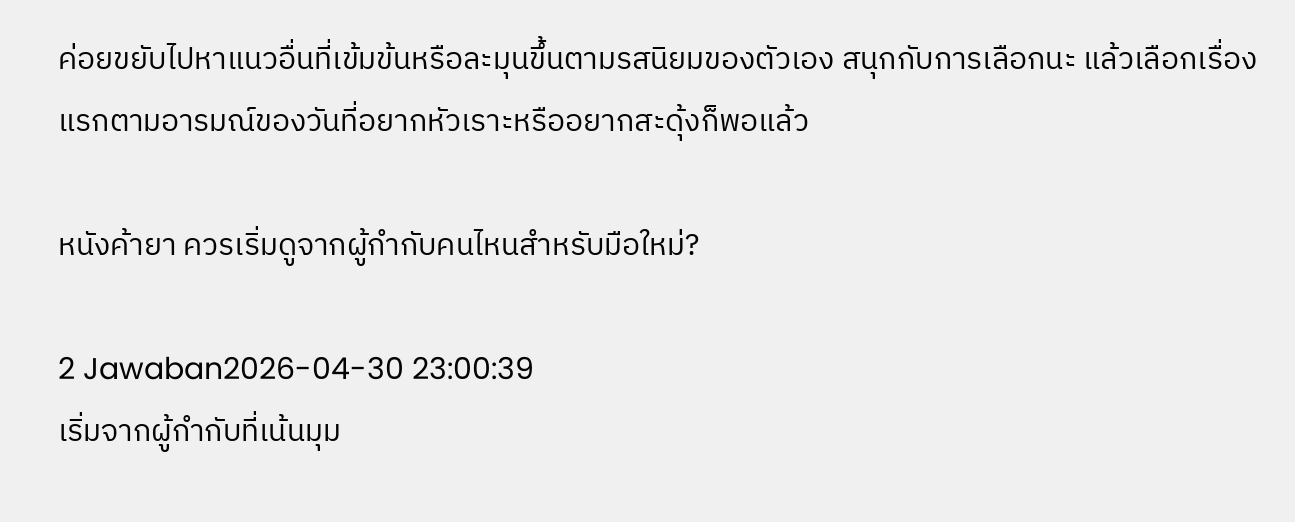ค่อยขยับไปหาแนวอื่นที่เข้มข้นหรือละมุนขึ้นตามรสนิยมของตัวเอง สนุกกับการเลือกนะ แล้วเลือกเรื่องแรกตามอารมณ์ของวันที่อยากหัวเราะหรืออยากสะดุ้งก็พอแล้ว

หนังค้ายา ควรเริ่มดูจากผู้กำกับคนไหนสำหรับมือใหม่?

2 Jawaban2026-04-30 23:00:39
เริ่มจากผู้กำกับที่เน้นมุม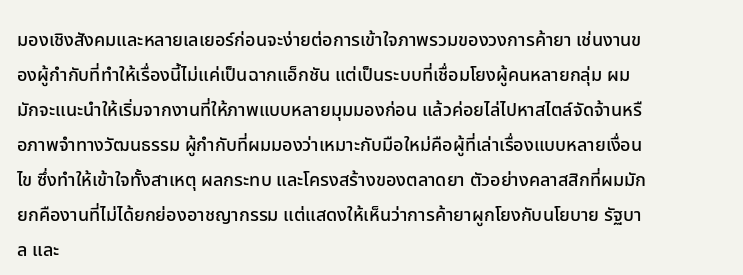มองเชิงสังคมและหลายเลเยอร์ก่อนจะง่ายต่อการเข้าใจภาพรวมของวงการค้ายา เช่นงานของผู้กำกับที่ทำให้เรื่องนี้ไม่แค่เป็นฉากแอ็กชัน แต่เป็นระบบที่เชื่อมโยงผู้คนหลายกลุ่ม ผมมักจะแนะนำให้เริ่มจากงานที่ให้ภาพแบบหลายมุมมองก่อน แล้วค่อยไล่ไปหาสไตล์จัดจ้านหรือภาพจำทางวัฒนธรรม ผู้กำกับที่ผมมองว่าเหมาะกับมือใหม่คือผู้ที่เล่าเรื่องแบบหลายเงื่อนไข ซึ่งทำให้เข้าใจทั้งสาเหตุ ผลกระทบ และโครงสร้างของตลาดยา ตัวอย่างคลาสสิกที่ผมมักยกคืองานที่ไม่ได้ยกย่องอาชญากรรม แต่แสดงให้เห็นว่าการค้ายาผูกโยงกับนโยบาย รัฐบาล และ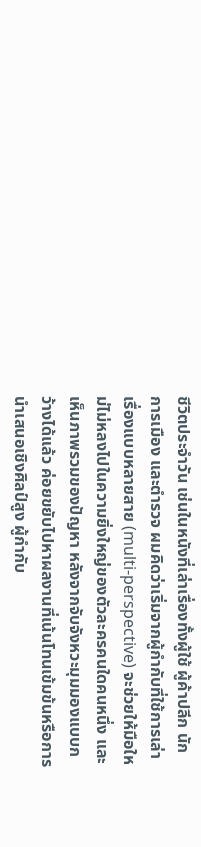ชีวิตประจำวัน เช่นในหนังที่เล่าเรื่องทั้งผู้ใช้ ผู้ค้าปลีก นักการเมือง และตำรวจ ผมคิดว่าเริ่มจากผู้กำกับที่ใช้การเล่าเรื่องแบบหลายสาย (multi-perspective) จะช่วยให้มือใหม่ไม่หลงไปในความยิ่งใหญ่ของตัวละครคนใดคนหนึ่ง และเห็นภาพรวมของปัญหา หลังจากจับจังหวะมุมมองแบบกว้างได้แล้ว ค่อยขยับไปหาผลงานที่เน้นโทนเข้มข้นหรือการนำเสนอเชิงศิลป์สูง ผู้กำกับ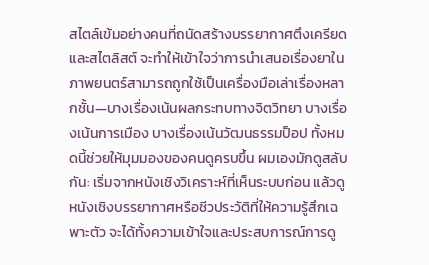สไตล์เข้มอย่างคนที่ถนัดสร้างบรรยากาศตึงเครียดและสไตลิสต์ จะทำให้เข้าใจว่าการนำเสนอเรื่องยาในภาพยนตร์สามารถถูกใช้เป็นเครื่องมือเล่าเรื่องหลากชั้น—บางเรื่องเน้นผลกระทบทางจิตวิทยา บางเรื่องเน้นการเมือง บางเรื่องเน้นวัฒนธรรมป็อป ทั้งหมดนี้ช่วยให้มุมมองของคนดูครบขึ้น ผมเองมักดูสลับกัน: เริ่มจากหนังเชิงวิเคราะห์ที่เห็นระบบก่อน แล้วดูหนังเชิงบรรยากาศหรือชีวประวัติที่ให้ความรู้สึกเฉพาะตัว จะได้ทั้งความเข้าใจและประสบการณ์การดู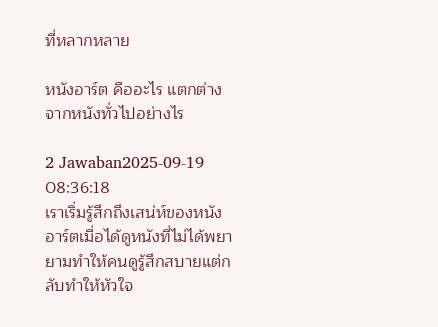ที่หลากหลาย

หนังอาร์ต คืออะไร แตกต่างจากหนังทั่วไปอย่างไร

2 Jawaban2025-09-19 08:36:18
เราเริ่มรู้สึกถึงเสน่ห์ของหนังอาร์ตเมื่อได้ดูหนังที่ไม่ได้พยายามทำให้คนดูรู้สึกสบายแต่กลับทำให้หัวใจ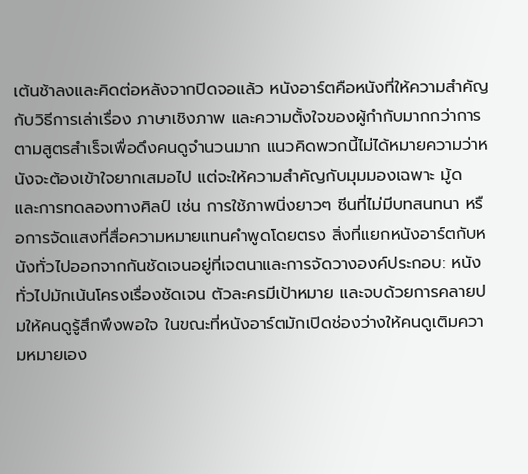เต้นช้าลงและคิดต่อหลังจากปิดจอแล้ว หนังอาร์ตคือหนังที่ให้ความสำคัญกับวิธีการเล่าเรื่อง ภาษาเชิงภาพ และความตั้งใจของผู้กำกับมากกว่าการตามสูตรสำเร็จเพื่อดึงคนดูจำนวนมาก แนวคิดพวกนี้ไม่ได้หมายความว่าหนังจะต้องเข้าใจยากเสมอไป แต่จะให้ความสำคัญกับมุมมองเฉพาะ มู้ด และการทดลองทางศิลป์ เช่น การใช้ภาพนิ่งยาวๆ ซีนที่ไม่มีบทสนทนา หรือการจัดแสงที่สื่อความหมายแทนคำพูดโดยตรง สิ่งที่แยกหนังอาร์ตกับหนังทั่วไปออกจากกันชัดเจนอยู่ที่เจตนาและการจัดวางองค์ประกอบ: หนังทั่วไปมักเน้นโครงเรื่องชัดเจน ตัวละครมีเป้าหมาย และจบด้วยการคลายปมให้คนดูรู้สึกพึงพอใจ ในขณะที่หนังอาร์ตมักเปิดช่องว่างให้คนดูเติมความหมายเอง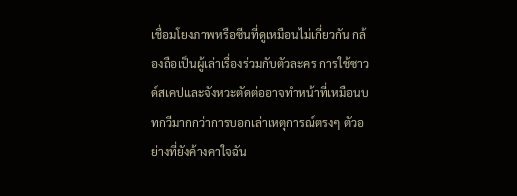เชื่อมโยงภาพหรือซีนที่ดูเหมือนไม่เกี่ยวกัน กล้องถือเป็นผู้เล่าเรื่องร่วมกับตัวละคร การใช้ซาวด์สเคปและจังหวะตัดต่ออาจทำหน้าที่เหมือนบทกวีมากกว่าการบอกเล่าเหตุการณ์ตรงๆ ตัวอย่างที่ยังค้างคาใจฉัน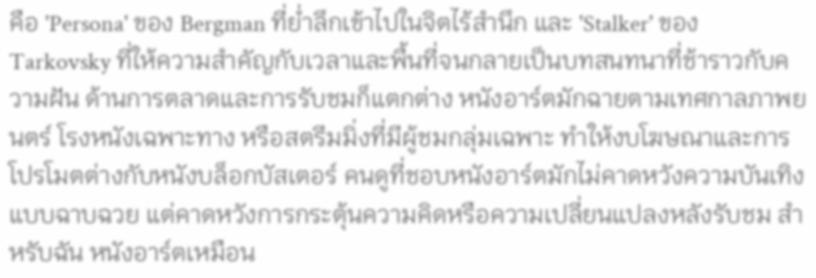คือ 'Persona' ของ Bergman ที่ย่ำลึกเข้าไปในจิตไร้สำนึก และ 'Stalker' ของ Tarkovsky ที่ให้ความสำคัญกับเวลาและพื้นที่จนกลายเป็นบทสนทนาที่ช้าราวกับความฝัน ด้านการตลาดและการรับชมก็แตกต่าง หนังอาร์ตมักฉายตามเทศกาลภาพยนตร์ โรงหนังเฉพาะทาง หรือสตรีมมิ่งที่มีผู้ชมกลุ่มเฉพาะ ทำให้งบโฆษณาและการโปรโมตต่างกับหนังบล็อกบัสเตอร์ คนดูที่ชอบหนังอาร์ตมักไม่คาดหวังความบันเทิงแบบฉาบฉวย แต่คาดหวังการกระตุ้นความคิดหรือความเปลี่ยนแปลงหลังรับชม สำหรับฉัน หนังอาร์ตเหมือน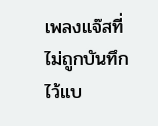เพลงแจ๊สที่ไม่ถูกบันทึกไว้แบ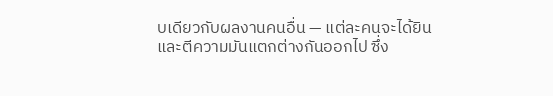บเดียวกับผลงานคนอื่น — แต่ละคนจะได้ยิน และตีความมันแตกต่างกันออกไป ซึ่ง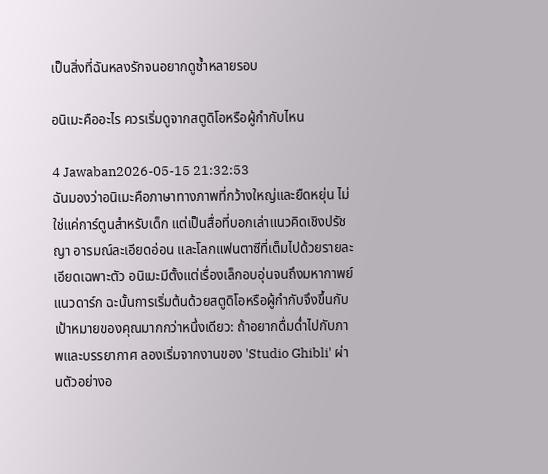เป็นสิ่งที่ฉันหลงรักจนอยากดูซ้ำหลายรอบ

อนิเมะคืออะไร ควรเริ่มดูจากสตูดิโอหรือผู้กำกับไหน

4 Jawaban2026-05-15 21:32:53
ฉันมองว่าอนิเมะคือภาษาทางภาพที่กว้างใหญ่และยืดหยุ่น ไม่ใช่แค่การ์ตูนสำหรับเด็ก แต่เป็นสื่อที่บอกเล่าแนวคิดเชิงปรัชญา อารมณ์ละเอียดอ่อน และโลกแฟนตาซีที่เต็มไปด้วยรายละเอียดเฉพาะตัว อนิเมะมีตั้งแต่เรื่องเล็กอบอุ่นจนถึงมหากาพย์แนวดาร์ก ฉะนั้นการเริ่มต้นด้วยสตูดิโอหรือผู้กำกับจึงขึ้นกับเป้าหมายของคุณมากกว่าหนึ่งเดียว: ถ้าอยากดื่มด่ำไปกับภาพและบรรยากาศ ลองเริ่มจากงานของ 'Studio Ghibli' ผ่านตัวอย่างอ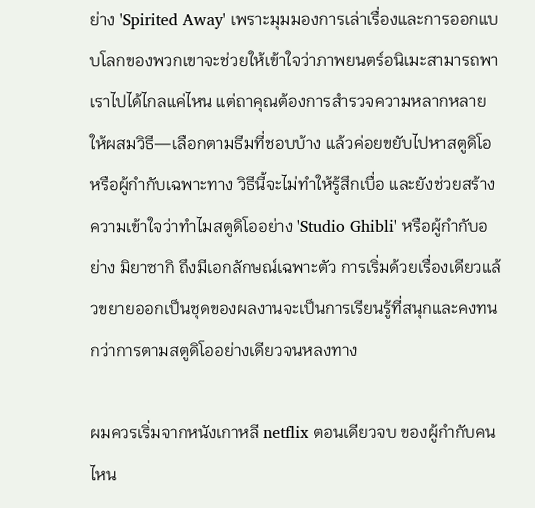ย่าง 'Spirited Away' เพราะมุมมองการเล่าเรื่องและการออกแบบโลกของพวกเขาจะช่วยให้เข้าใจว่าภาพยนตร์อนิเมะสามารถพาเราไปได้ไกลแค่ไหน แต่ถาคุณต้องการสำรวจความหลากหลาย ให้ผสมวิธี—เลือกตามธีมที่ชอบบ้าง แล้วค่อยขยับไปหาสตูดิโอหรือผู้กำกับเฉพาะทาง วิธีนี้จะไม่ทำให้รู้สึกเบื่อ และยังช่วยสร้างความเข้าใจว่าทำไมสตูดิโออย่าง 'Studio Ghibli' หรือผู้กำกับอย่าง มิยาซากิ ถึงมีเอกลักษณ์เฉพาะตัว การเริ่มด้วยเรื่องเดียวแล้วขยายออกเป็นชุดของผลงานจะเป็นการเรียนรู้ที่สนุกและคงทนกว่าการตามสตูดิโออย่างเดียวจนหลงทาง

ผมควรเริ่มจากหนังเกาหลี netflix ตอนเดียวจบ ของผู้กำกับคนไหน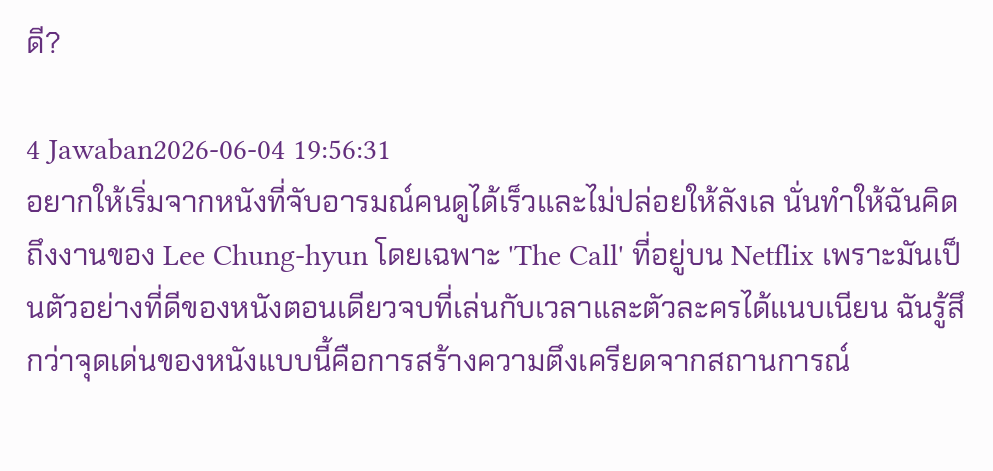ดี?

4 Jawaban2026-06-04 19:56:31
อยากให้เริ่มจากหนังที่จับอารมณ์คนดูได้เร็วและไม่ปล่อยให้ลังเล นั่นทำให้ฉันคิดถึงงานของ Lee Chung-hyun โดยเฉพาะ 'The Call' ที่อยู่บน Netflix เพราะมันเป็นตัวอย่างที่ดีของหนังตอนเดียวจบที่เล่นกับเวลาและตัวละครได้แนบเนียน ฉันรู้สึกว่าจุดเด่นของหนังแบบนี้คือการสร้างความตึงเครียดจากสถานการณ์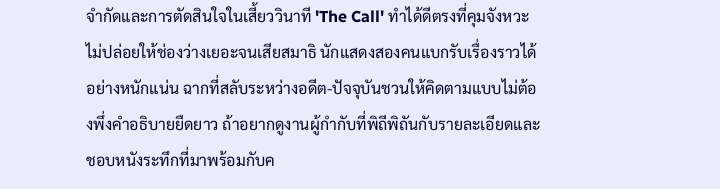จำกัดและการตัดสินใจในเสี้ยววินาที 'The Call' ทำได้ดีตรงที่คุมจังหวะ ไม่ปล่อยให้ช่องว่างเยอะจนเสียสมาธิ นักแสดงสองคนแบกรับเรื่องราวได้อย่างหนักแน่น ฉากที่สลับระหว่างอดีต-ปัจจุบันชวนให้คิดตามแบบไม่ต้องพึ่งคำอธิบายยืดยาว ถ้าอยากดูงานผู้กำกับที่พิถีพิถันกับรายละเอียดและชอบหนังระทึกที่มาพร้อมกับค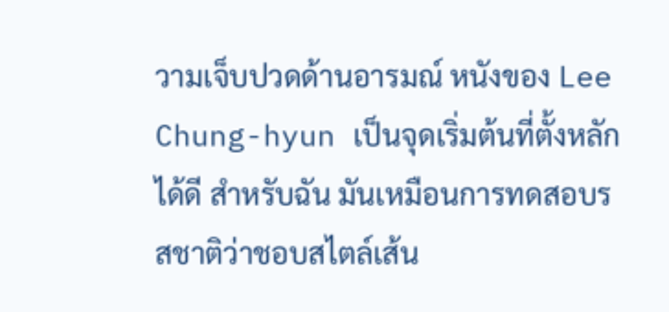วามเจ็บปวดด้านอารมณ์ หนังของ Lee Chung-hyun เป็นจุดเริ่มต้นที่ตั้งหลักได้ดี สำหรับฉัน มันเหมือนการทดสอบรสชาติว่าชอบสไตล์เส้น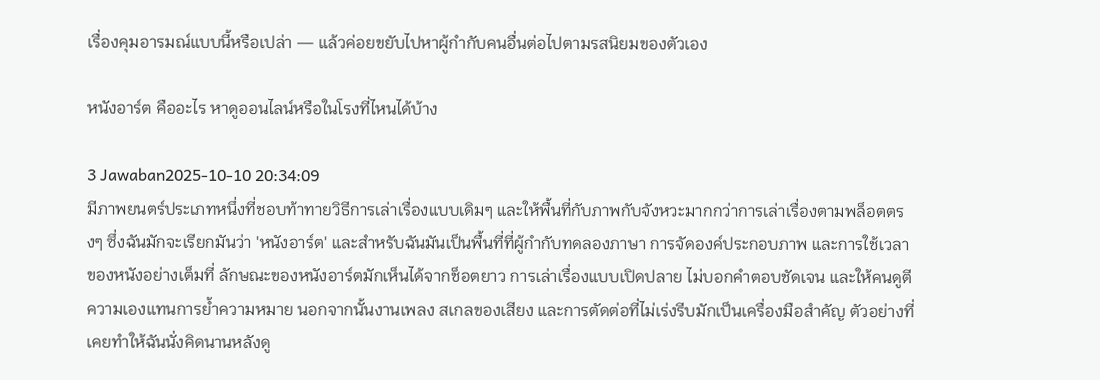เรื่องคุมอารมณ์แบบนี้หรือเปล่า — แล้วค่อยขยับไปหาผู้กำกับคนอื่นต่อไปตามรสนิยมของตัวเอง

หนังอาร์ต คืออะไร หาดูออนไลน์หรือในโรงที่ไหนได้บ้าง

3 Jawaban2025-10-10 20:34:09
มีภาพยนตร์ประเภทหนึ่งที่ชอบท้าทายวิธีการเล่าเรื่องแบบเดิมๆ และให้พื้นที่กับภาพกับจังหวะมากกว่าการเล่าเรื่องตามพล็อตตรงๆ ซึ่งฉันมักจะเรียกมันว่า 'หนังอาร์ต' และสำหรับฉันมันเป็นพื้นที่ที่ผู้กำกับทดลองภาษา การจัดองค์ประกอบภาพ และการใช้เวลาของหนังอย่างเต็มที่ ลักษณะของหนังอาร์ตมักเห็นได้จากช็อตยาว การเล่าเรื่องแบบเปิดปลาย ไม่บอกคำตอบชัดเจน และให้คนดูตีความเองแทนการย้ำความหมาย นอกจากนั้นงานเพลง สเกลของเสียง และการตัดต่อที่ไม่เร่งรีบมักเป็นเครื่องมือสำคัญ ตัวอย่างที่เคยทำให้ฉันนั่งคิดนานหลังดู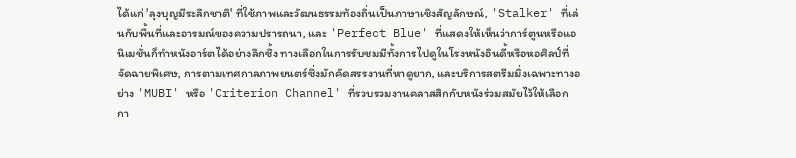ได้แก่ 'ลุงบุญมีระลึกชาติ' ที่ใช้ภาพและวัฒนธรรมท้องถิ่นเป็นภาษาเชิงสัญลักษณ์, 'Stalker' ที่เล่นกับพื้นที่และอารมณ์ของความปรารถนา, และ 'Perfect Blue' ที่แสดงให้เห็นว่าการ์ตูนหรือแอนิเมชั่นก็ทำหนังอาร์ตได้อย่างลึกซึ้ง ทางเลือกในการรับชมมีทั้งการไปดูในโรงหนังอินดี้หรือหอศิลป์ที่จัดฉายพิเศษ, การตามเทศกาลภาพยนตร์ซึ่งมักคัดสรรงานที่หาดูยาก, และบริการสตรีมมิ่งเฉพาะทางอย่าง 'MUBI' หรือ 'Criterion Channel' ที่รวบรวมงานคลาสสิกกับหนังร่วมสมัยไว้ให้เลือก กา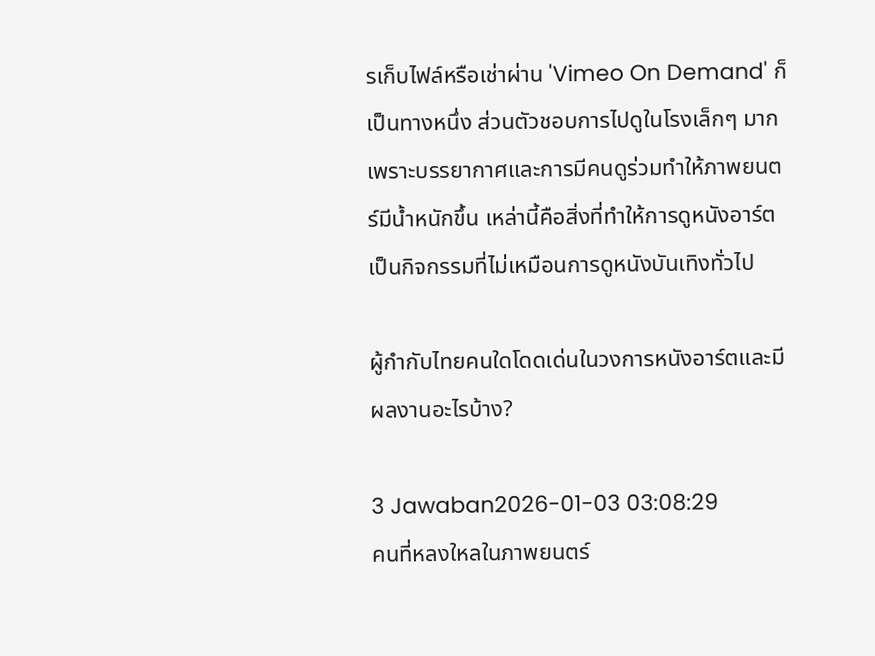รเก็บไฟล์หรือเช่าผ่าน 'Vimeo On Demand' ก็เป็นทางหนึ่ง ส่วนตัวชอบการไปดูในโรงเล็กๆ มาก เพราะบรรยากาศและการมีคนดูร่วมทำให้ภาพยนตร์มีน้ำหนักขึ้น เหล่านี้คือสิ่งที่ทำให้การดูหนังอาร์ตเป็นกิจกรรมที่ไม่เหมือนการดูหนังบันเทิงทั่วไป

ผู้กำกับไทยคนใดโดดเด่นในวงการหนังอาร์ตและมีผลงานอะไรบ้าง?

3 Jawaban2026-01-03 03:08:29
คนที่หลงใหลในภาพยนตร์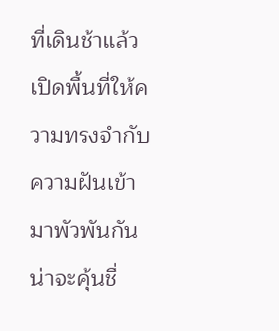ที่เดินช้าแล้วเปิดพื้นที่ให้ความทรงจำกับความฝันเข้ามาพัวพันกันน่าจะคุ้นชื่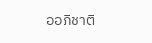ออภิชาติ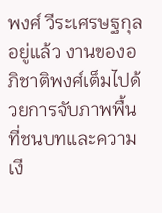พงศ์ วีระเศรษฐกุลอยู่แล้ว งานของอภิชาติพงศ์เต็มไปด้วยการจับภาพพื้นที่ชนบทและความเงี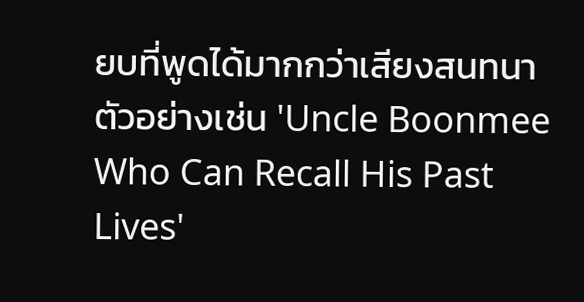ยบที่พูดได้มากกว่าเสียงสนทนา ตัวอย่างเช่น 'Uncle Boonmee Who Can Recall His Past Lives'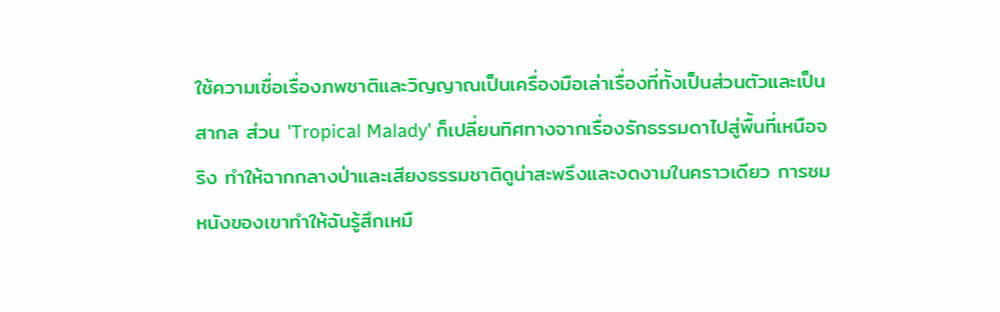ใช้ความเชื่อเรื่องภพชาติและวิญญาณเป็นเครื่องมือเล่าเรื่องที่ทั้งเป็นส่วนตัวและเป็นสากล ส่วน 'Tropical Malady' ก็เปลี่ยนทิศทางจากเรื่องรักธรรมดาไปสู่พื้นที่เหนือจริง ทำให้ฉากกลางป่าและเสียงธรรมชาติดูน่าสะพรึงและงดงามในคราวเดียว การชมหนังของเขาทำให้ฉันรู้สึกเหมื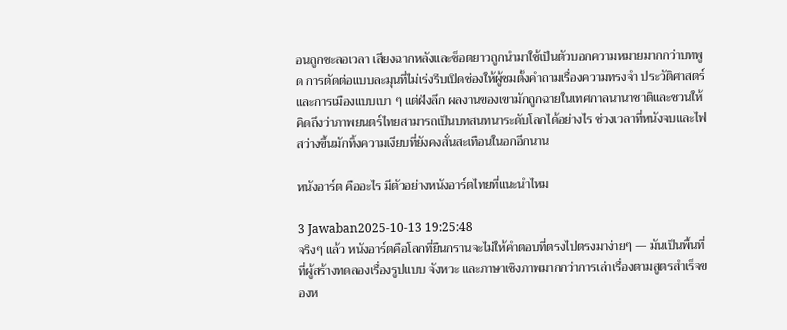อนถูกชะลอเวลา เสียงฉากหลังและช็อตยาวถูกนำมาใช้เป็นตัวบอกความหมายมากกว่าบทพูด การตัดต่อแบบละมุนที่ไม่เร่งรีบเปิดช่องให้ผู้ชมตั้งคำถามเรื่องความทรงจำ ประวัติศาสตร์ และการเมืองแบบเบา ๆ แต่ฝังลึก ผลงานของเขามักถูกฉายในเทศกาลนานาชาติและชวนให้คิดถึงว่าภาพยนตร์ไทยสามารถเป็นบทสนทนาระดับโลกได้อย่างไร ช่วงเวลาที่หนังจบและไฟสว่างขึ้นมักทิ้งความเงียบที่ยังคงสั่นสะเทือนในอกอีกนาน

หนังอาร์ต คืออะไร มีตัวอย่างหนังอาร์ตไทยที่แนะนำไหม

3 Jawaban2025-10-13 19:25:48
จริงๆ แล้ว หนังอาร์ตคือโลกที่ยืนกรานจะไม่ให้คำตอบที่ตรงไปตรงมาง่ายๆ — มันเป็นพื้นที่ที่ผู้สร้างทดลองเรื่องรูปแบบ จังหวะ และภาษาเชิงภาพมากกว่าการเล่าเรื่องตามสูตรสำเร็จของห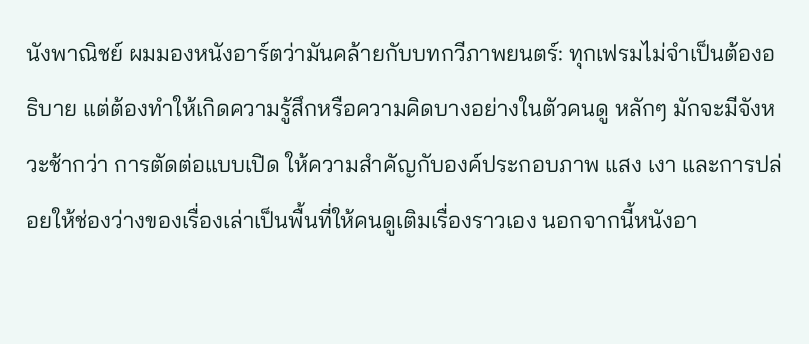นังพาณิชย์ ผมมองหนังอาร์ตว่ามันคล้ายกับบทกวีภาพยนตร์: ทุกเฟรมไม่จำเป็นต้องอธิบาย แต่ต้องทำให้เกิดความรู้สึกหรือความคิดบางอย่างในตัวคนดู หลักๆ มักจะมีจังหวะช้ากว่า การตัดต่อแบบเปิด ให้ความสำคัญกับองค์ประกอบภาพ แสง เงา และการปล่อยให้ช่องว่างของเรื่องเล่าเป็นพื้นที่ให้คนดูเติมเรื่องราวเอง นอกจากนี้หนังอา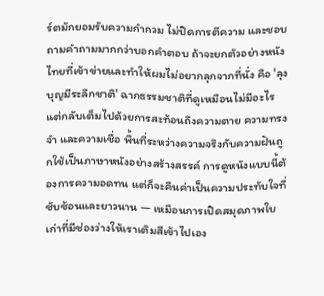ร์ตมักยอมรับความกำกวม ไม่ปิดการตีความ และชอบถามคำถามมากกว่าบอกคำตอบ ถ้าจะยกตัวอย่างหนังไทยที่เข้าข่ายและทำให้ผมไม่อยากลุกจากที่นั่ง คือ 'ลุงบุญมีระลึกชาติ' ฉากธรรมชาติที่ดูเหมือนไม่มีอะไร แต่กลับเต็มไปด้วยการสะท้อนถึงความตาย ความทรงจำ และความเชื่อ พื้นที่ระหว่างความจริงกับความฝันถูกใช้เป็นภาษาหนังอย่างสร้างสรรค์ การดูหนังแบบนี้ต้องการความอดทน แต่ก็จะคืนค่าเป็นความประทับใจที่ซับซ้อนและยาวนาน — เหมือนการเปิดสมุดภาพใบเก่าที่มีช่องว่างให้เราเติมสีเข้าไปเอง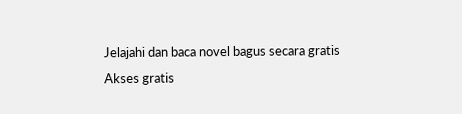Jelajahi dan baca novel bagus secara gratis
Akses gratis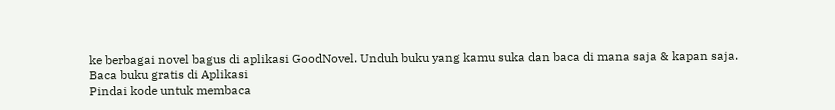ke berbagai novel bagus di aplikasi GoodNovel. Unduh buku yang kamu suka dan baca di mana saja & kapan saja.
Baca buku gratis di Aplikasi
Pindai kode untuk membaca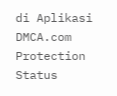di Aplikasi
DMCA.com Protection Status